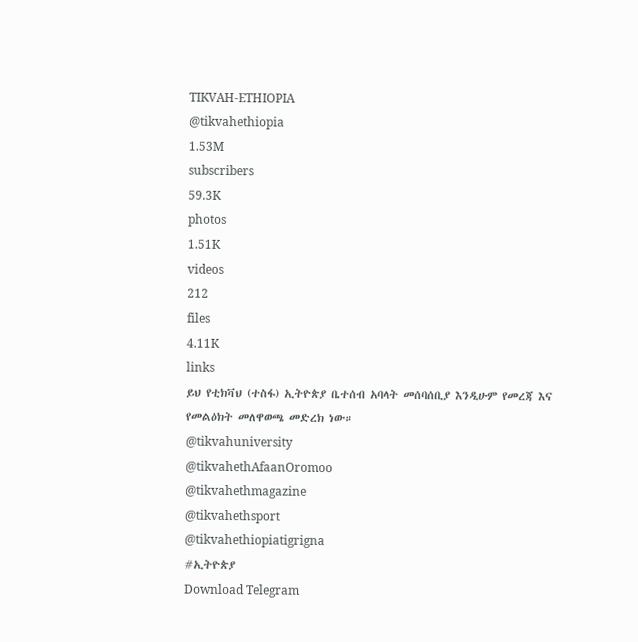TIKVAH-ETHIOPIA
@tikvahethiopia
1.53M
subscribers
59.3K
photos
1.51K
videos
212
files
4.11K
links
ይህ የቲክቫህ (ተስፋ) ኢትዮጵያ ቤተሰብ አባላት መሰባሰቢያ እንዲሁም የመረጃ እና የመልዕክት መለዋወጫ መድረክ ነው።
@tikvahuniversity
@tikvahethAfaanOromoo
@tikvahethmagazine
@tikvahethsport
@tikvahethiopiatigrigna
#ኢትዮጵያ
Download Telegram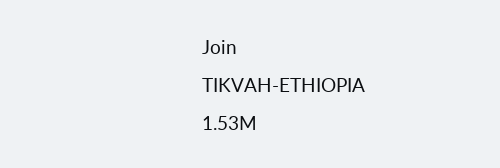Join
TIKVAH-ETHIOPIA
1.53M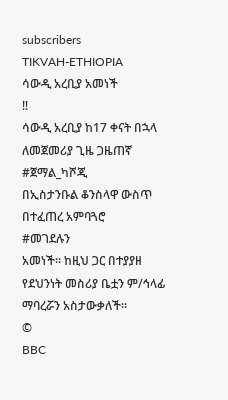subscribers
TIKVAH-ETHIOPIA
ሳውዲ አረቢያ አመነች
‼
ሳውዲ አረቢያ ከ17 ቀናት በኋላ ለመጀመሪያ ጊዜ ጋዜጠኛ
#ጀማል_ካሾጂ
በኢስታንቡል ቆንስላዋ ውስጥ በተፈጠረ አምባጓሮ
#መገደሉን
አመነች። ከዚህ ጋር በተያያዘ የደህንነት መስሪያ ቤቷን ም/ኅላፊ ማባረሯን አስታውቃለች።
©
BBC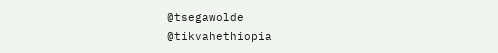@tsegawolde
@tikvahethiopia